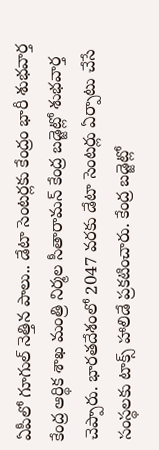ఏపీలో గూగుల్ నెత్తిన పాలు.. డేటా సెంటర్లకు కేంద్రం భారీ శుభవార్త
కేంద్ర ఆర్థిక శాఖ మంత్రి నిర్మల సీతారామన్ కేంద్ర బడ్జెట్లో శుభవార్త చెప్పారు. భారతదేశంలో 2047 వరకు డేటా సెంటర్లు ఏర్పాటు చేసే సంస్థలకు టాక్స్ హాలిడే ప్రకటించారు. కేంద్ర బడ్జెట్లో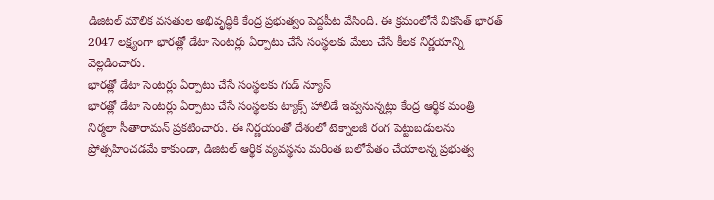డిజిటల్ మౌలిక వసతుల అభివృద్ధికి కేంద్ర ప్రభుత్వం పెద్దపీట వేసింది. ఈ క్రమంలోనే వికసిత్ భారత్ 2047 లక్ష్యంగా భారత్లో డేటా సెంటర్లు ఏర్పాటు చేసే సంస్థలకు మేలు చేసే కీలక నిర్ణయాన్ని వెల్లడించారు.
భారత్లో డేటా సెంటర్లు ఏర్పాటు చేసే సంస్థలకు గుడ్ న్యూస్
భారత్లో డేటా సెంటర్లు ఏర్పాటు చేసే సంస్థలకు ట్యాక్స్ హాలిడే ఇవ్వనున్నట్లు కేంద్ర ఆర్థిక మంత్రి నిర్మలా సీతారామన్ ప్రకటించారు. ఈ నిర్ణయంతో దేశంలో టెక్నాలజీ రంగ పెట్టుబడులను ప్రోత్సహించడమే కాకుండా, డిజిటల్ ఆర్థిక వ్యవస్థను మరింత బలోపేతం చేయాలన్న ప్రభుత్వ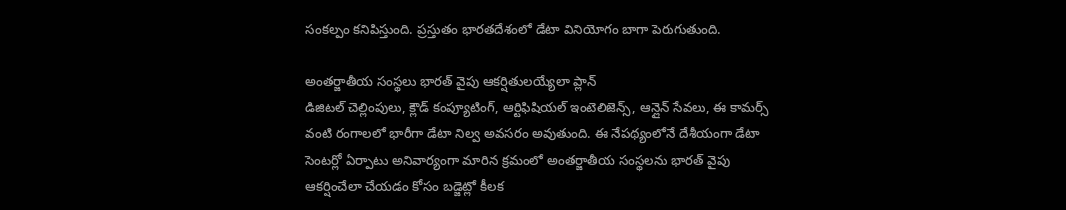సంకల్పం కనిపిస్తుంది. ప్రస్తుతం భారతదేశంలో డేటా వినియోగం బాగా పెరుగుతుంది.

అంతర్జాతీయ సంస్థలు భారత్ వైపు ఆకర్షితులయ్యేలా ప్లాన్
డిజిటల్ చెల్లింపులు, క్లౌడ్ కంప్యూటింగ్, ఆర్టిఫిషియల్ ఇంటెలిజెన్స్, ఆన్లైన్ సేవలు, ఈ కామర్స్ వంటి రంగాలలో భారీగా డేటా నిల్వ అవసరం అవుతుంది. ఈ నేపథ్యంలోనే దేశీయంగా డేటా సెంటర్లో ఏర్పాటు అనివార్యంగా మారిన క్రమంలో అంతర్జాతీయ సంస్థలను భారత్ వైపు ఆకర్షించేలా చేయడం కోసం బడ్జెట్లో కీలక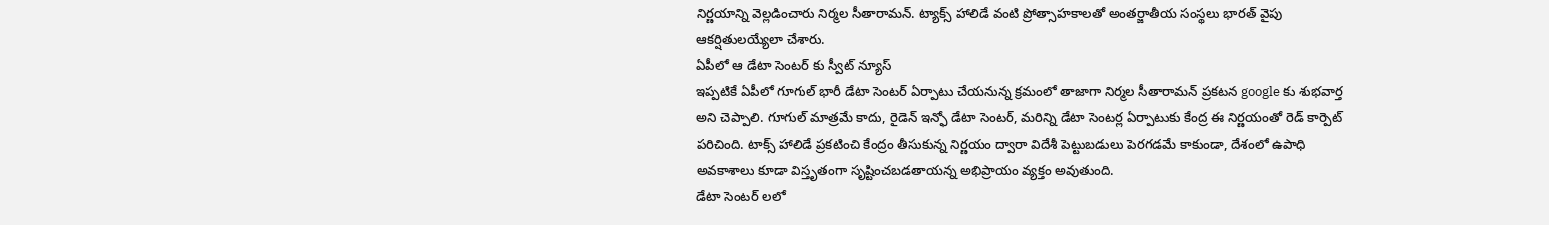నిర్ణయాన్ని వెల్లడించారు నిర్మల సీతారామన్. ట్యాక్స్ హాలిడే వంటి ప్రోత్సాహకాలతో అంతర్జాతీయ సంస్థలు భారత్ వైపు ఆకర్షితులయ్యేలా చేశారు.
ఏపీలో ఆ డేటా సెంటర్ కు స్వీట్ న్యూస్
ఇప్పటికే ఏపీలో గూగుల్ భారీ డేటా సెంటర్ ఏర్పాటు చేయనున్న క్రమంలో తాజాగా నిర్మల సీతారామన్ ప్రకటన google కు శుభవార్త అని చెప్పాలి. గూగుల్ మాత్రమే కాదు, రైడెన్ ఇన్ఫో డేటా సెంటర్, మరిన్ని డేటా సెంటర్ల ఏర్పాటుకు కేంద్ర ఈ నిర్ణయంతో రెడ్ కార్పెట్ పరిచింది. టాక్స్ హాలిడే ప్రకటించి కేంద్రం తీసుకున్న నిర్ణయం ద్వారా విదేశీ పెట్టుబడులు పెరగడమే కాకుండా, దేశంలో ఉపాధి అవకాశాలు కూడా విస్తృతంగా సృష్టించబడతాయన్న అభిప్రాయం వ్యక్తం అవుతుంది.
డేటా సెంటర్ లలో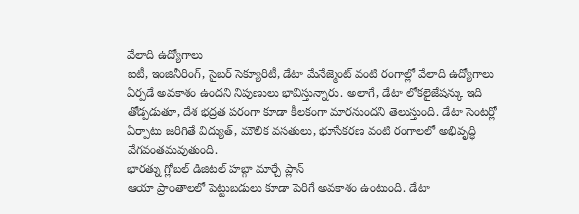వేలాది ఉద్యోగాలు
ఐటీ, ఇంజినీరింగ్, సైబర్ సెక్యూరిటీ, డేటా మేనేజ్మెంట్ వంటి రంగాల్లో వేలాది ఉద్యోగాలు ఏర్పడే అవకాశం ఉందని నిపుణులు భావిస్తున్నారు. అలాగే, డేటా లోకలైజేషన్కు ఇది తోడ్పడుతూ, దేశ భద్రత పరంగా కూడా కీలకంగా మారనుందని తెలుస్తుంది. డేటా సెంటర్లో ఏర్పాటు జరిగితే విద్యుత్, మౌలిక వసతులు, భూసేకరణ వంటి రంగాలలో అభివృద్ధి వేగవంతమవుతుంది.
భారత్ను గ్లోబల్ డిజిటల్ హబ్గా మార్చే ప్లాన్
ఆయా ప్రాంతాలలో పెట్టుబడులు కూడా పెరిగే అవకాశం ఉంటుంది. డేటా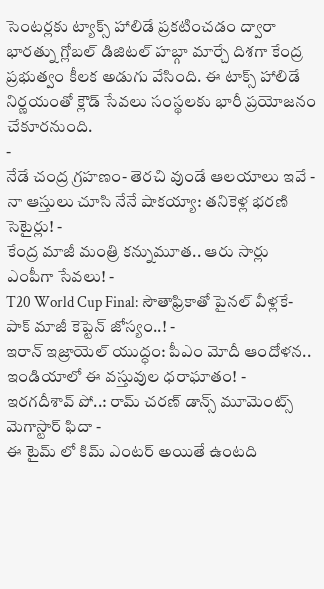సెంటర్లకు ట్యాక్స్ హాలిడే ప్రకటించడం ద్వారా భారత్ను గ్లోబల్ డిజిటల్ హబ్గా మార్చే దిశగా కేంద్ర ప్రభుత్వం కీలక అడుగు వేసింది. ఈ టాక్స్ హాలిడే నిర్ణయంతో క్లౌడ్ సేవలు సంస్థలకు భారీ ప్రయోజనం చేకూరనుంది.
-
నేడే చంద్ర గ్రహణం- తెరచి వుండే ఆలయాలు ఇవే -
నా ఆస్తులు చూసి నేనే షాకయ్యా: తనికెళ్ల భరణి సెటైర్లు! -
కేంద్ర మాజీ మంత్రి కన్నుమూత.. ఆరు సార్లు ఎంపీగా సేవలు! -
T20 World Cup Final: సౌతాఫ్రికాతో పైనల్ వీళ్లకే- పాక్ మాజీ కెప్టెన్ జోస్యం..! -
ఇరాన్ ఇజ్రాయెల్ యుద్ధం: పీఎం మోదీ ఆందోళన.. ఇండియాలో ఈ వస్తువుల ధరాఘాతం! -
ఇరగదీశావ్ పో..: రామ్ చరణ్ డాన్స్ మూమెంట్స్ మెగాస్టార్ ఫిదా -
ఈ టైమ్ లో కిమ్ ఎంటర్ అయితే ఉంటది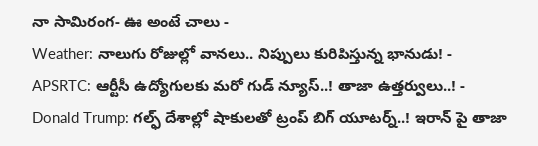నా సామిరంగ- ఊ అంటే చాలు -
Weather: నాలుగు రోజుల్లో వానలు.. నిప్పులు కురిపిస్తున్న భానుడు! -
APSRTC: ఆర్టీసీ ఉద్యోగులకు మరో గుడ్ న్యూస్..! తాజా ఉత్తర్వులు..! -
Donald Trump: గల్ఫ్ దేశాల్లో షాకులతో ట్రంప్ బిగ్ యూటర్న్..! ఇరాన్ పై తాజా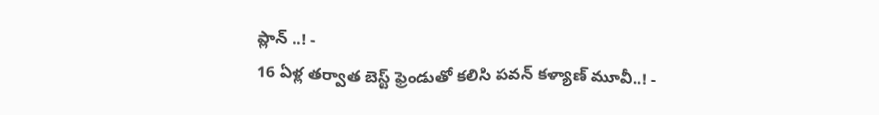ప్లాన్ ..! -
16 ఏళ్ల తర్వాత బెస్ట్ ఫ్రెండుతో కలిసి పవన్ కళ్యాణ్ మూవీ..! -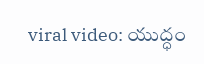viral video: యుద్ధం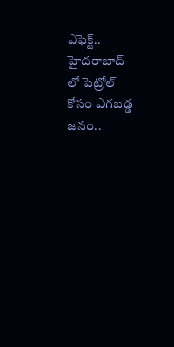ఎఫెక్ట్.. హైదరాబాద్ లో పెట్రోల్ కోసం ఎగబడ్డ జనం..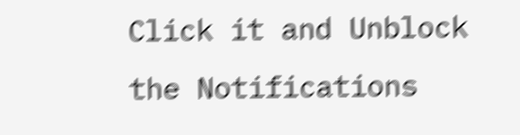Click it and Unblock the Notifications